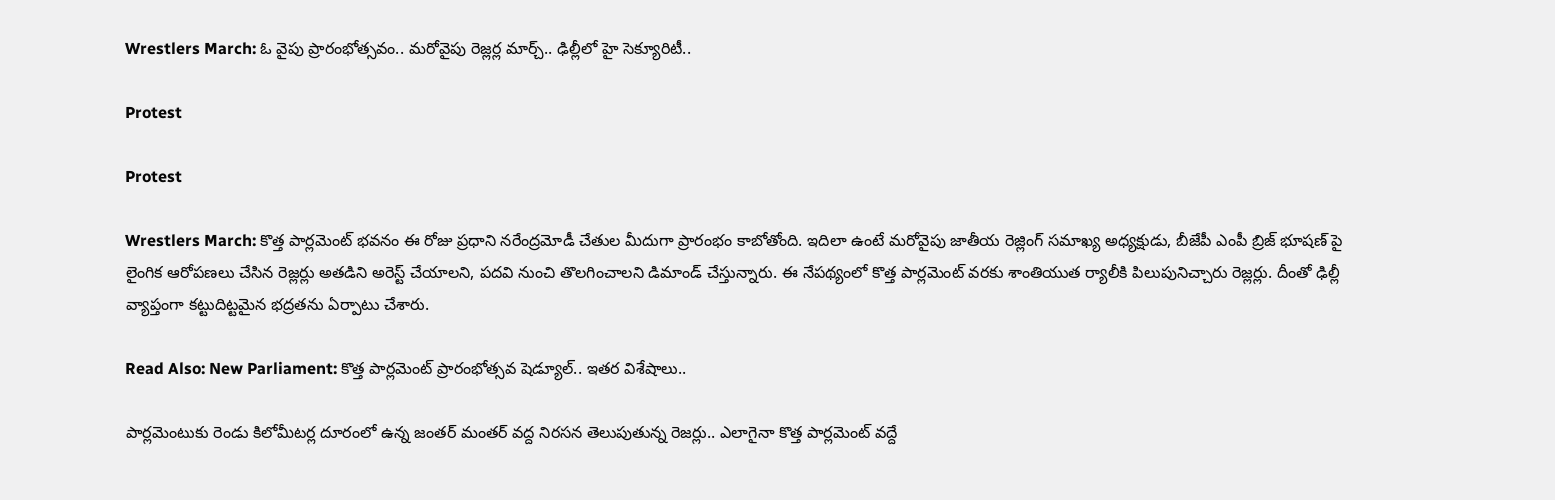Wrestlers March: ఓ వైపు ప్రారంభోత్సవం.. మరోవైపు రెజ్లర్ల మార్చ్.. ఢిల్లీలో హై సెక్యూరిటీ..

Protest

Protest

Wrestlers March: కొత్త పార్లమెంట్ భవనం ఈ రోజు ప్రధాని నరేంద్రమోడీ చేతుల మీదుగా ప్రారంభం కాబోతోంది. ఇదిలా ఉంటే మరోవైపు జాతీయ రెజ్లింగ్ సమాఖ్య అధ్యక్షుడు, బీజేపీ ఎంపీ బ్రిజ్ భూషణ్ పై లైంగిక ఆరోపణలు చేసిన రెజ్లర్లు అతడిని అరెస్ట్ చేయాలని, పదవి నుంచి తొలగించాలని డిమాండ్ చేస్తున్నారు. ఈ నేపథ్యంలో కొత్త పార్లమెంట్ వరకు శాంతియుత ర్యాలీకి పిలుపునిచ్చారు రెజ్లర్లు. దీంతో ఢిల్లీ వ్యాప్తంగా కట్టుదిట్టమైన భద్రతను ఏర్పాటు చేశారు.

Read Also: New Parliament: కొత్త పార్లమెంట్ ప్రారంభోత్సవ షెడ్యూల్.. ఇతర విశేషాలు..

పార్లమెంటుకు రెండు కిలోమీటర్ల దూరంలో ఉన్న జంతర్ మంతర్ వద్ద నిరసన తెలుపుతున్న రెజర్లు.. ఎలాగైనా కొత్త పార్లమెంట్ వద్దే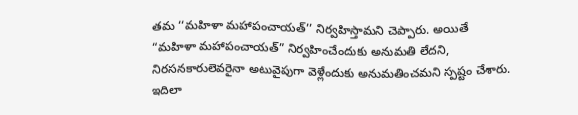తమ ‘‘మహిళా మహాపంచాయత్’’ నిర్వహిస్తామని చెప్పారు. అయితే “మహిళా మహాపంచాయత్” నిర్వహించేందుకు అనుమతి లేదని, నిరసనకారులెవరైనా అటువైపుగా వెళ్లేందుకు అనుమతించమని స్పష్టం చేశారు. ఇదిలా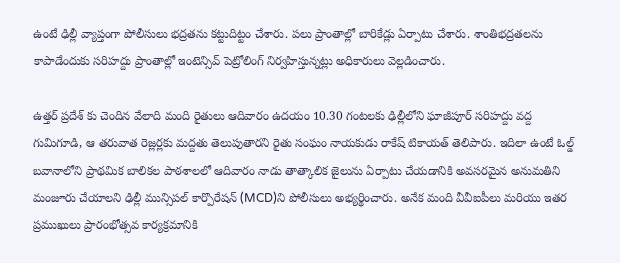ఉంటే ఢిల్లీ వ్యాప్తంగా పోలీసులు భద్రతను కట్టుదిట్టం చేశారు. పలు ప్రాంతాల్లో బారికేడ్లు ఏర్పాటు చేశారు. శాంతిభద్రతలను కాపాడేందుకు సరిహద్దు ప్రాంతాల్లో ఇంటెన్సివ్ పెట్రోలింగ్ నిర్వహిస్తున్నట్లు అధికారులు వెల్లడించారు.

ఉత్తర్ ప్రదేశ్ కు చెందిన వేలాది మంది రైతులు ఆదివారం ఉదయం 10.30 గంటలకు ఢిల్లీలోని ఘాజీపూర్ సరిహద్దు వద్ద గుమిగూడి, ఆ తరువాత రెజ్లర్లకు మద్దతు తెలుపుతారని రైతు సంఘం నాయకుడు రాకేష్ టికాయత్ తెలిపారు. ఇదిలా ఉంటే ఓల్డ్ బవానాలోని ప్రాథమిక బాలికల పాఠశాలలో ఆదివారం నాడు తాత్కాలిక జైలును ఏర్పాటు చేయడానికి అవసరమైన అనుమతిని మంజూరు చేయాలని ఢిల్లీ మున్సిపల్ కార్పొరేషన్ (MCD)ని పోలీసులు అభ్యర్థించారు. అనేక మంది వీవీఐపీలు మరియు ఇతర ప్రముఖులు ప్రారంభోత్సవ కార్యక్రమానికి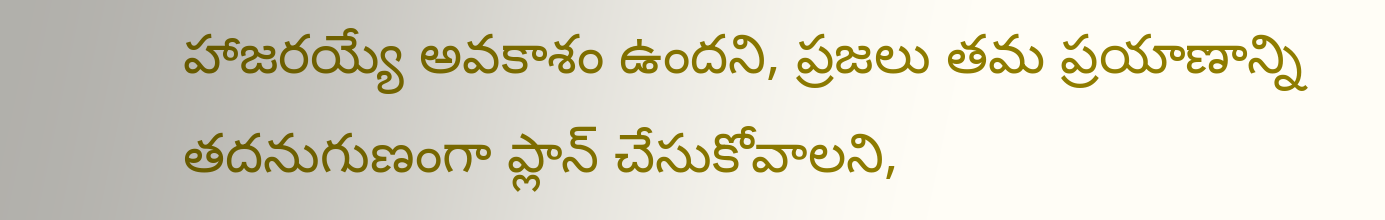హాజరయ్యే అవకాశం ఉందని, ప్రజలు తమ ప్రయాణాన్ని తదనుగుణంగా ప్లాన్ చేసుకోవాలని,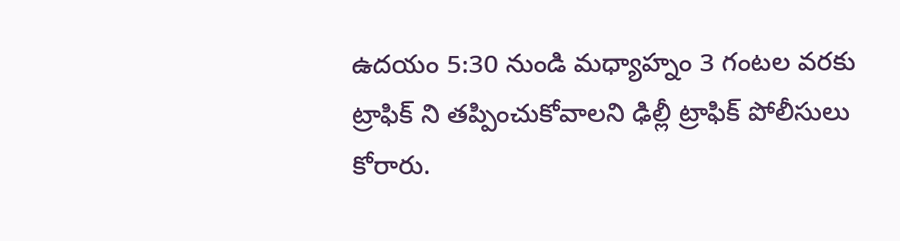ఉదయం 5:30 నుండి మధ్యాహ్నం 3 గంటల వరకు ట్రాఫిక్ ని తప్పించుకోవాలని ఢిల్లీ ట్రాఫిక్ పోలీసులు కోరారు.